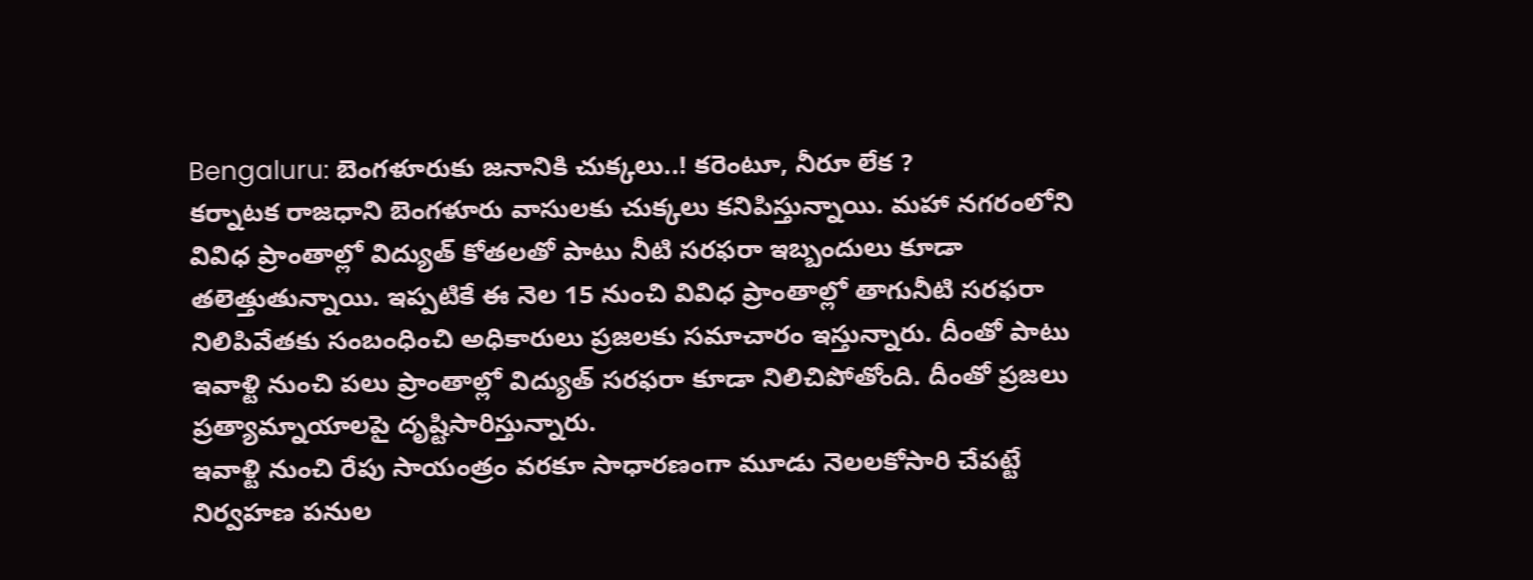Bengaluru: బెంగళూరుకు జనానికి చుక్కలు..! కరెంటూ, నీరూ లేక ?
కర్నాటక రాజధాని బెంగళూరు వాసులకు చుక్కలు కనిపిస్తున్నాయి. మహా నగరంలోని వివిధ ప్రాంతాల్లో విద్యుత్ కోతలతో పాటు నీటి సరఫరా ఇబ్బందులు కూడా తలెత్తుతున్నాయి. ఇప్పటికే ఈ నెల 15 నుంచి వివిధ ప్రాంతాల్లో తాగునీటి సరఫరా నిలిపివేతకు సంబంధించి అధికారులు ప్రజలకు సమాచారం ఇస్తున్నారు. దీంతో పాటు ఇవాళ్టి నుంచి పలు ప్రాంతాల్లో విద్యుత్ సరఫరా కూడా నిలిచిపోతోంది. దీంతో ప్రజలు ప్రత్యామ్నాయాలపై దృష్టిసారిస్తున్నారు.
ఇవాళ్టి నుంచి రేపు సాయంత్రం వరకూ సాధారణంగా మూడు నెలలకోసారి చేపట్టే నిర్వహణ పనుల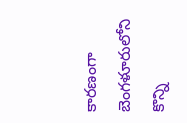కారణంగా బెంగళూరులోని కొన్ని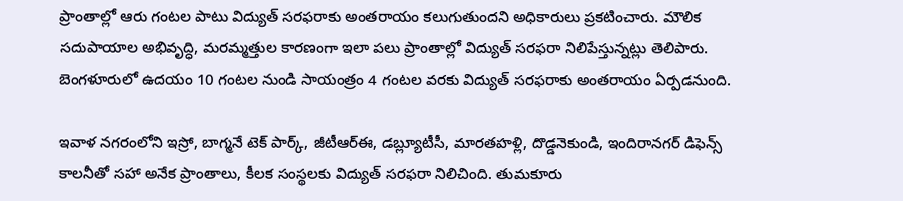ప్రాంతాల్లో ఆరు గంటల పాటు విద్యుత్ సరఫరాకు అంతరాయం కలుగుతుందని అధికారులు ప్రకటించారు. మౌలిక సదుపాయాల అభివృద్ధి, మరమ్మత్తుల కారణంగా ఇలా పలు ప్రాంతాల్లో విద్యుత్ సరఫరా నిలిపేస్తున్నట్లు తెలిపారు. బెంగళూరులో ఉదయం 10 గంటల నుండి సాయంత్రం 4 గంటల వరకు విద్యుత్ సరఫరాకు అంతరాయం ఏర్పడనుంది.

ఇవాళ నగరంలోని ఇస్రో, బాగ్మనే టెక్ పార్క్, జీటీఆర్ఈ, డబ్ల్యూటీసీ, మారతహళ్లి, దొడ్డనెకుండి, ఇందిరానగర్ డిఫెన్స్ కాలనీతో సహా అనేక ప్రాంతాలు, కీలక సంస్థలకు విద్యుత్ సరఫరా నిలిచింది. తుమకూరు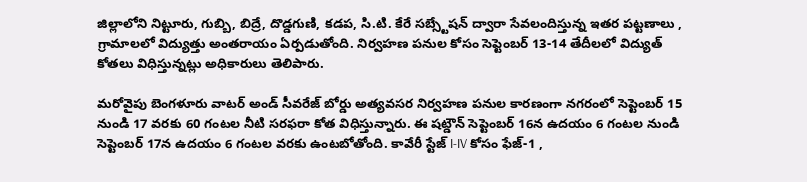జిల్లాలోని నిట్టూరు, గుబ్బి, బిద్రే, దొడ్డగుణి, కడప, సి.టి. కేరే సబ్స్టేషన్ ద్వారా సేవలందిస్తున్న ఇతర పట్టణాలు , గ్రామాలలో విద్యుత్తు అంతరాయం ఏర్పడుతోంది. నిర్వహణ పనుల కోసం సెప్టెంబర్ 13-14 తేదీలలో విద్యుత్ కోతలు విధిస్తున్నట్లు అధికారులు తెలిపారు.

మరోవైపు బెంగళూరు వాటర్ అండ్ సీవరేజ్ బోర్డు అత్యవసర నిర్వహణ పనుల కారణంగా నగరంలో సెప్టెంబర్ 15 నుండి 17 వరకు 60 గంటల నీటి సరఫరా కోత విధిస్తున్నారు. ఈ షట్డౌన్ సెప్టెంబర్ 16న ఉదయం 6 గంటల నుండి సెప్టెంబర్ 17న ఉదయం 6 గంటల వరకు ఉంటబోతోంది. కావేరీ స్టేజ్ I-IV కోసం ఫేజ్-1 ,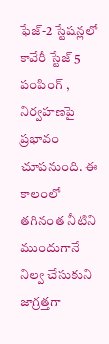ఫేజ్-2 స్టేషన్లలో కావేరీ స్టేజ్ 5 పంపింగ్ , నిర్వహణపై ప్రభావం చూపనుంది. ఈ కాలంలో తగినంత నీటిని ముందుగానే నిల్వ చేసుకుని జాగ్రత్తగా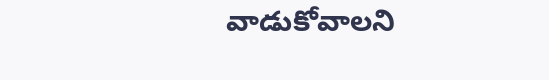వాడుకోవాలని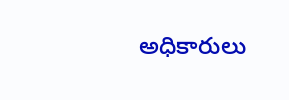అధికారులు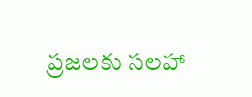ప్రజలకు సలహా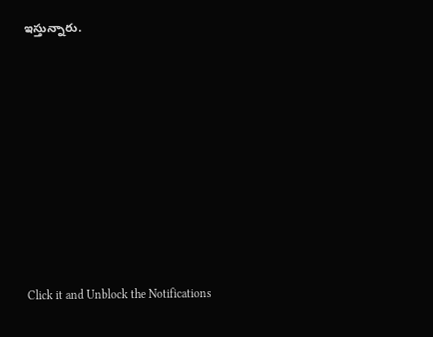ఇస్తున్నారు.












Click it and Unblock the Notifications